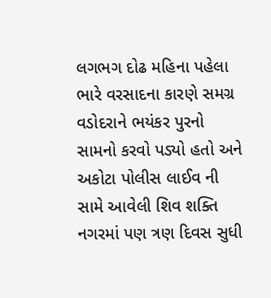લગભગ દોઢ મહિના પહેલા ભારે વરસાદના કારણે સમગ્ર વડોદરાને ભયંકર પુરનો સામનો કરવો પડ્યો હતો અને અકોટા પોલીસ લાઈવ ની સામે આવેલી શિવ શક્તિ નગરમાં પણ ત્રણ દિવસ સુધી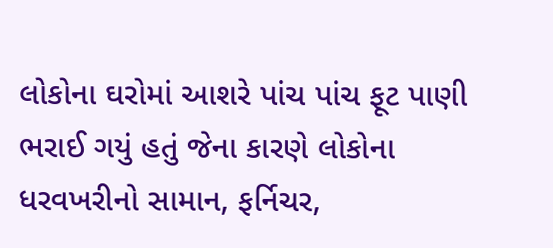લોકોના ઘરોમાં આશરે પાંચ પાંચ ફૂટ પાણી ભરાઈ ગયું હતું જેના કારણે લોકોના ધરવખરીનો સામાન, ફર્નિચર,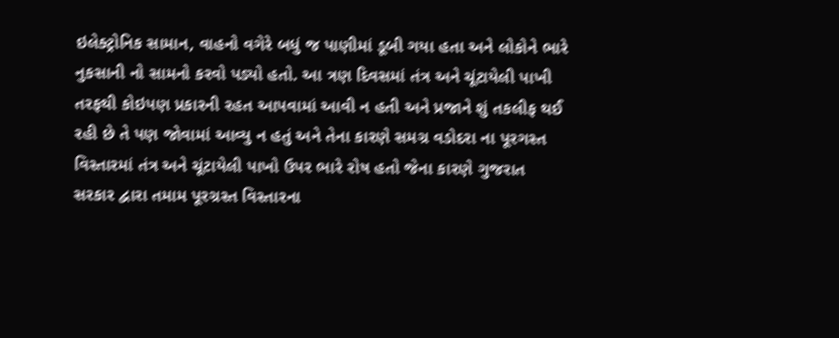ઇલેક્ટ્રોનિક સામાન, વાહનો વગેરે બધું જ પાણીમાં ડૂબી ગયા હતા અને લોકોને ભારે નુકસાની નો સામનો કરવો પડ્યો હતો. આ ત્રણ દિવસમાં તંત્ર અને ચૂંટાયેલી પાખી તરફથી કોઇપણ પ્રકારની રહત આપવામાં આવી ન હતી અને પ્રજાને શું તકલીફ થઈ રહી છે તે પણ જોવામાં આવ્યુ ન હતું અને તેના કારણે સમગ્ર વડોદરા ના પૂરગસ્ત વિસ્તારમાં તંત્ર અને ચૂંટાયેલી પાખો ઉપર ભારે રોષ હતો જેના કારણે ગુજરાત સરકાર દ્વારા તમામ પૂરગ્રસ્ત વિસ્તારના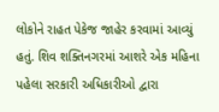લોકોને રાહત પેકેજ જાહેર કરવામાં આવ્યું હતું. શિવ શક્તિનગરમાં આશરે એક મહિના પહેલા સરકારી અધિકારીઓ દ્વારા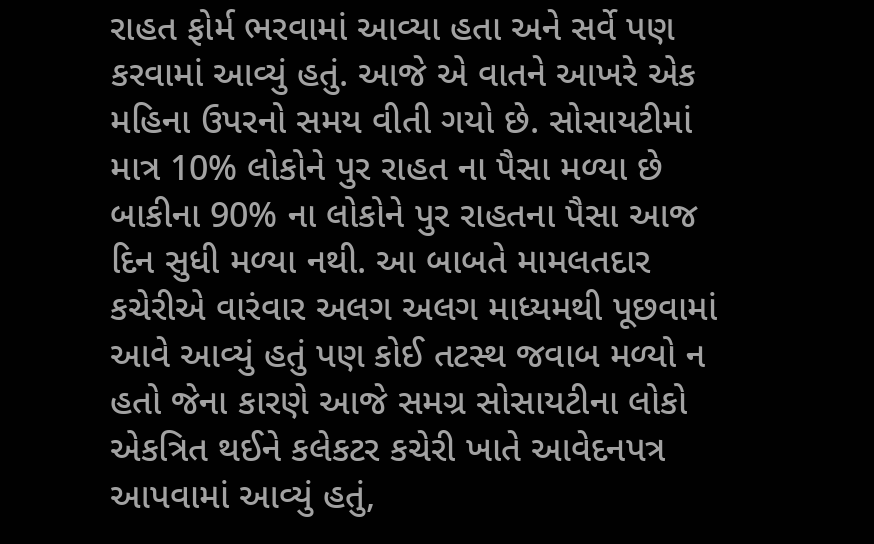રાહત ફોર્મ ભરવામાં આવ્યા હતા અને સર્વે પણ કરવામાં આવ્યું હતું. આજે એ વાતને આખરે એક મહિના ઉપરનો સમય વીતી ગયો છે. સોસાયટીમાં માત્ર 10% લોકોને પુર રાહત ના પૈસા મળ્યા છે બાકીના 90% ના લોકોને પુર રાહતના પૈસા આજ દિન સુધી મળ્યા નથી. આ બાબતે મામલતદાર કચેરીએ વારંવાર અલગ અલગ માધ્યમથી પૂછવામાં આવે આવ્યું હતું પણ કોઈ તટસ્થ જવાબ મળ્યો ન હતો જેના કારણે આજે સમગ્ર સોસાયટીના લોકો એકત્રિત થઈને કલેકટર કચેરી ખાતે આવેદનપત્ર આપવામાં આવ્યું હતું,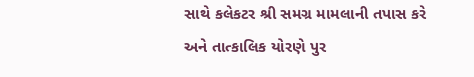સાથે કલેકટર શ્રી સમગ્ર મામલાની તપાસ કરે અને તાત્કાલિક યોરણે પુર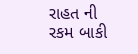રાહત ની રકમ બાકી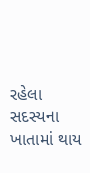રહેલા સદસ્યના ખાતામાં થાય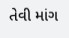તેવી માંગ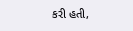કરી હતી,